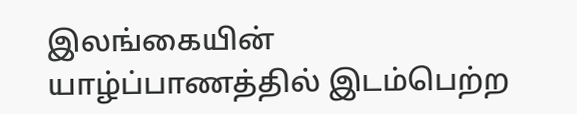இலங்கையின் யாழ்ப்பாணத்தில் இடம்பெற்ற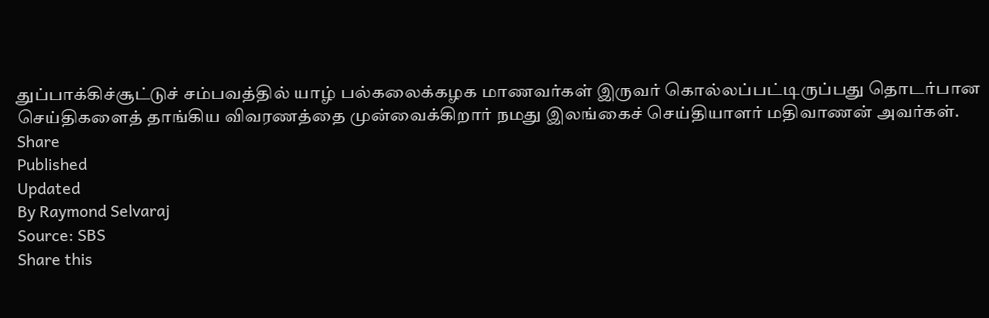துப்பாக்கிச்சூட்டுச் சம்பவத்தில் யாழ் பல்கலைக்கழக மாணவர்கள் இருவர் கொல்லப்பட்டிருப்பது தொடர்பான செய்திகளைத் தாங்கிய விவரணத்தை முன்வைக்கிறார் நமது இலங்கைச் செய்தியாளர் மதிவாணன் அவர்கள்.
Share
Published
Updated
By Raymond Selvaraj
Source: SBS
Share this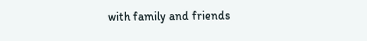with family and friends